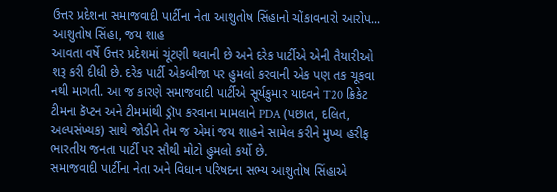ઉત્તર પ્રદેશના સમાજવાદી પાર્ટીના નેતા આશુતોષ સિંહાનો ચોંકાવનારો આરોપ...
આશુતોષ સિંહા, જય શાહ
આવતા વર્ષે ઉત્તર પ્રદેશમાં ચૂંટણી થવાની છે અને દરેક પાર્ટીએ એની તૈયારીઓ શરૂ કરી દીધી છે. દરેક પાર્ટી એકબીજા પર હુમલો કરવાની એક પણ તક ચૂકવા નથી માગતી. આ જ કારણે સમાજવાદી પાર્ટીએ સૂર્યકુમાર યાદવને T20 ક્રિકેટ ટીમના કૅપ્ટન અને ટીમમાંથી ડ્રૉપ કરવાના મામલાને PDA (પછાત, દલિત, અલ્પસંખ્યક) સાથે જોડીને તેમ જ એમાં જય શાહને સામેલ કરીને મુખ્ય હરીફ ભારતીય જનતા પાર્ટી પર સૌથી મોટો હુમલો કર્યો છે.
સમાજવાદી પાર્ટીના નેતા અને વિધાન પરિષદના સભ્ય આશુતોષ સિંહાએ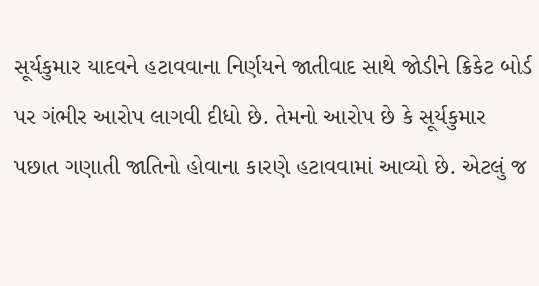સૂર્યકુમાર યાદવને હટાવવાના નિર્ણયને જાતીવાદ સાથે જોડીને ક્રિકેટ બોર્ડ પર ગંભીર આરોપ લાગવી દીધો છે. તેમનો આરોપ છે કે સૂર્યકુમાર પછાત ગણાતી જાતિનો હોવાના કારણે હટાવવામાં આવ્યો છે. એટલું જ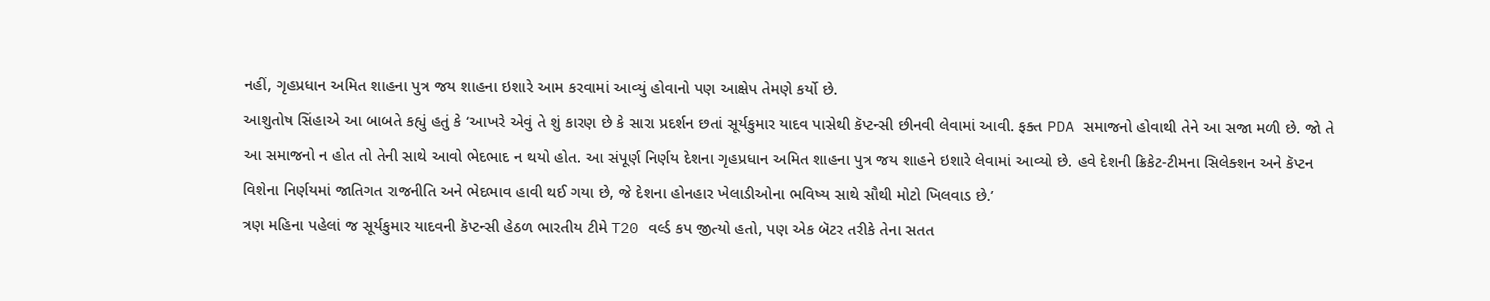નહીં, ગૃહપ્રધાન અમિત શાહના પુત્ર જય શાહના ઇશારે આમ કરવામાં આવ્યું હોવાનો પણ આક્ષેપ તેમણે કર્યો છે.
આશુતોષ સિંહાએ આ બાબતે કહ્યું હતું કે ‘આખરે એવું તે શું કારણ છે કે સારા પ્રદર્શન છતાં સૂર્યકુમાર યાદવ પાસેથી કૅપ્ટન્સી છીનવી લેવામાં આવી. ફક્ત PDA સમાજનો હોવાથી તેને આ સજા મળી છે. જો તે આ સમાજનો ન હોત તો તેની સાથે આવો ભેદભાદ ન થયો હોત. આ સંપૂર્ણ નિર્ણય દેશના ગૃહપ્રધાન અમિત શાહના પુત્ર જય શાહને ઇશારે લેવામાં આવ્યો છે. હવે દેશની ક્રિકેટ-ટીમના સિલેક્શન અને કૅપ્ટન વિશેના નિર્ણયમાં જાતિગત રાજનીતિ અને ભેદભાવ હાવી થઈ ગયા છે, જે દેશના હોનહાર ખેલાડીઓના ભવિષ્ય સાથે સૌથી મોટો ખિલવાડ છે.’
ત્રણ મહિના પહેલાં જ સૂર્યકુમાર યાદવની કૅપ્ટન્સી હેઠળ ભારતીય ટીમે T20 વર્લ્ડ કપ જીત્યો હતો, પણ એક બૅટર તરીકે તેના સતત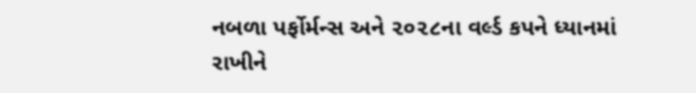નબળા પર્ફોર્મન્સ અને ૨૦૨૮ના વર્લ્ડ કપને ધ્યાનમાં રાખીને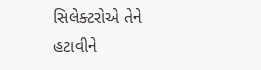સિલેક્ટરોએ તેને હટાવીને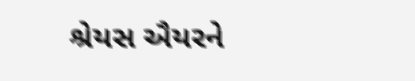શ્રેયસ ઐયરને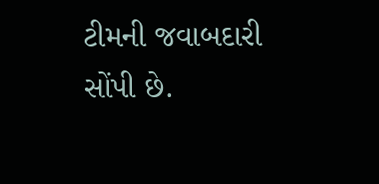ટીમની જવાબદારી સોંપી છે.